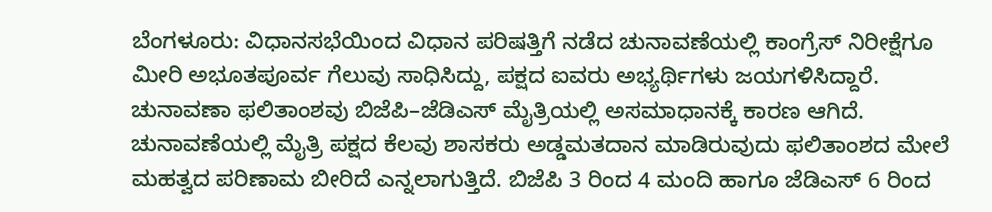ಬೆಂಗಳೂರು: ವಿಧಾನಸಭೆಯಿಂದ ವಿಧಾನ ಪರಿಷತ್ತಿಗೆ ನಡೆದ ಚುನಾವಣೆಯಲ್ಲಿ ಕಾಂಗ್ರೆಸ್ ನಿರೀಕ್ಷೆಗೂ ಮೀರಿ ಅಭೂತಪೂರ್ವ ಗೆಲುವು ಸಾಧಿಸಿದ್ದು, ಪಕ್ಷದ ಐವರು ಅಭ್ಯರ್ಥಿಗಳು ಜಯಗಳಿಸಿದ್ದಾರೆ. ಚುನಾವಣಾ ಫಲಿತಾಂಶವು ಬಿಜೆಪಿ–ಜೆಡಿಎಸ್ ಮೈತ್ರಿಯಲ್ಲಿ ಅಸಮಾಧಾನಕ್ಕೆ ಕಾರಣ ಆಗಿದೆ.
ಚುನಾವಣೆಯಲ್ಲಿ ಮೈತ್ರಿ ಪಕ್ಷದ ಕೆಲವು ಶಾಸಕರು ಅಡ್ಡಮತದಾನ ಮಾಡಿರುವುದು ಫಲಿತಾಂಶದ ಮೇಲೆ ಮಹತ್ವದ ಪರಿಣಾಮ ಬೀರಿದೆ ಎನ್ನಲಾಗುತ್ತಿದೆ. ಬಿಜೆಪಿ 3 ರಿಂದ 4 ಮಂದಿ ಹಾಗೂ ಜೆಡಿಎಸ್ 6 ರಿಂದ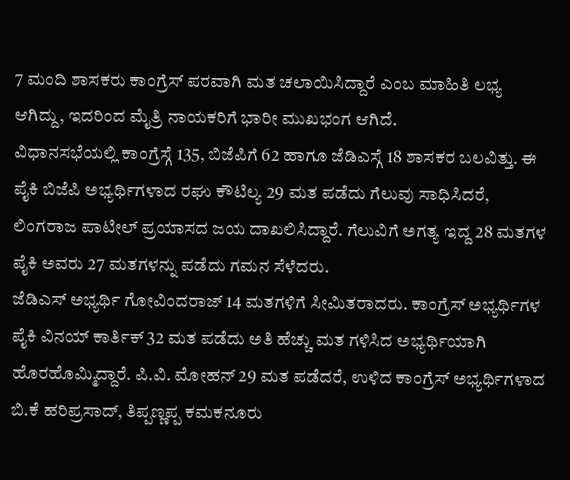7 ಮಂದಿ ಶಾಸಕರು ಕಾಂಗ್ರೆಸ್ ಪರವಾಗಿ ಮತ ಚಲಾಯಿಸಿದ್ದಾರೆ ಎಂಬ ಮಾಹಿತಿ ಲಭ್ಯ ಆಗಿದ್ದು, ಇದರಿಂದ ಮೈತ್ರಿ ನಾಯಕರಿಗೆ ಭಾರೀ ಮುಖಭಂಗ ಆಗಿದೆ.
ವಿಧಾನಸಭೆಯಲ್ಲಿ ಕಾಂಗ್ರೆಸ್ಗೆ 135, ಬಿಜೆಪಿಗೆ 62 ಹಾಗೂ ಜೆಡಿಎಸ್ಗೆ 18 ಶಾಸಕರ ಬಲವಿತ್ತು. ಈ ಪೈಕಿ ಬಿಜೆಪಿ ಅಭ್ಯರ್ಥಿಗಳಾದ ರಘು ಕೌಟಿಲ್ಯ 29 ಮತ ಪಡೆದು ಗೆಲುವು ಸಾಧಿಸಿದರೆ, ಲಿಂಗರಾಜ ಪಾಟೀಲ್ ಪ್ರಯಾಸದ ಜಯ ದಾಖಲಿಸಿದ್ದಾರೆ. ಗೆಲುವಿಗೆ ಅಗತ್ಯ ಇದ್ದ 28 ಮತಗಳ ಪೈಕಿ ಅವರು 27 ಮತಗಳನ್ನು ಪಡೆದು ಗಮನ ಸೆಳೆದರು.
ಜೆಡಿಎಸ್ ಅಭ್ಯರ್ಥಿ ಗೋವಿಂದರಾಜ್ 14 ಮತಗಳಿಗೆ ಸೀಮಿತರಾದರು. ಕಾಂಗ್ರೆಸ್ ಅಭ್ಯರ್ಥಿಗಳ ಪೈಕಿ ವಿನಯ್ ಕಾರ್ತಿಕ್ 32 ಮತ ಪಡೆದು ಅತಿ ಹೆಚ್ಚು ಮತ ಗಳಿಸಿದ ಅಭ್ಯರ್ಥಿಯಾಗಿ ಹೊರಹೊಮ್ಮಿದ್ದಾರೆ. ಪಿ.ವಿ. ಮೋಹನ್ 29 ಮತ ಪಡೆದರೆ, ಉಳಿದ ಕಾಂಗ್ರೆಸ್ ಅಭ್ಯರ್ಥಿಗಳಾದ ಬಿ.ಕೆ ಹರಿಪ್ರಸಾದ್, ತಿಪ್ಪಣ್ಣಪ್ಪ ಕಮಕನೂರು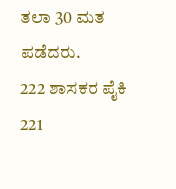ತಲಾ 30 ಮತ ಪಡೆದರು.
222 ಶಾಸಕರ ಪೈಕಿ 221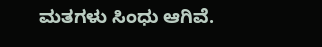ಮತಗಳು ಸಿಂಧು ಆಗಿವೆ.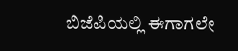ಬಿಜೆಪಿಯಲ್ಲಿ ಈಗಾಗಲೇ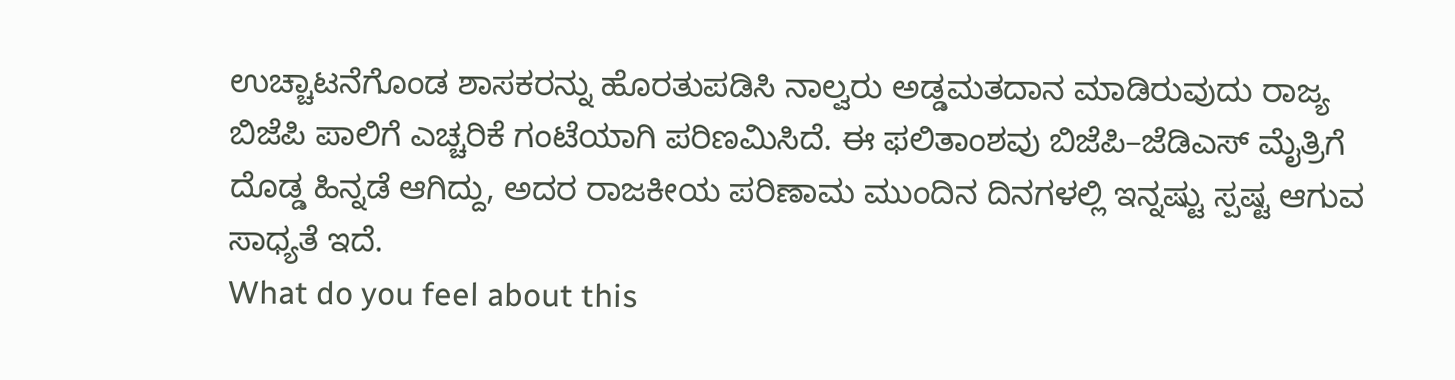ಉಚ್ಚಾಟನೆಗೊಂಡ ಶಾಸಕರನ್ನು ಹೊರತುಪಡಿಸಿ ನಾಲ್ವರು ಅಡ್ಡಮತದಾನ ಮಾಡಿರುವುದು ರಾಜ್ಯ ಬಿಜೆಪಿ ಪಾಲಿಗೆ ಎಚ್ಚರಿಕೆ ಗಂಟೆಯಾಗಿ ಪರಿಣಮಿಸಿದೆ. ಈ ಫಲಿತಾಂಶವು ಬಿಜೆಪಿ–ಜೆಡಿಎಸ್ ಮೈತ್ರಿಗೆ ದೊಡ್ಡ ಹಿನ್ನಡೆ ಆಗಿದ್ದು, ಅದರ ರಾಜಕೀಯ ಪರಿಣಾಮ ಮುಂದಿನ ದಿನಗಳಲ್ಲಿ ಇನ್ನಷ್ಟು ಸ್ಪಷ್ಟ ಆಗುವ ಸಾಧ್ಯತೆ ಇದೆ.
What do you feel about this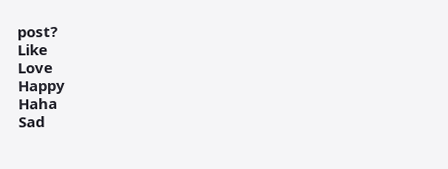post?
Like
Love
Happy
Haha
Sad